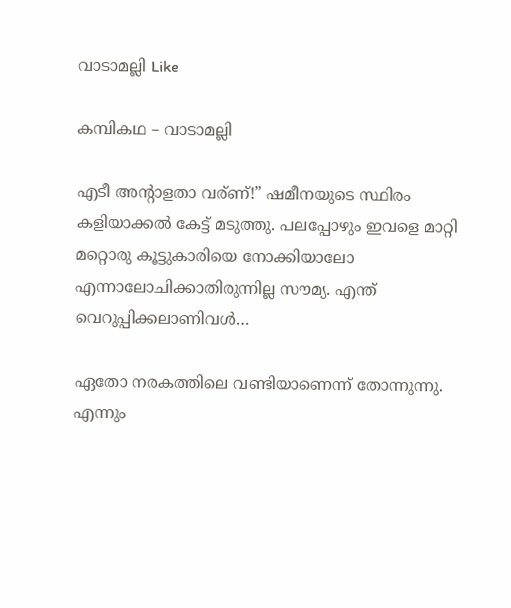വാടാമല്ലി Like

കമ്പികഥ – വാടാമല്ലി

എടീ അന്റാളതാ വര്ണ്!” ഷമീനയുടെ സ്ഥിരം കളിയാക്കൽ കേട്ട് മടുത്തു. പലപ്പോഴും ഇവളെ മാറ്റി മറ്റൊരു കൂട്ടുകാരിയെ നോക്കിയാലോ എന്നാലോചിക്കാതിരുന്നില്ല സൗമ്യ. എന്ത്‌ വെറുപ്പിക്കലാണിവൾ…

ഏതോ നരകത്തിലെ വണ്ടിയാണെന്ന് തോന്നുന്നു. എന്നും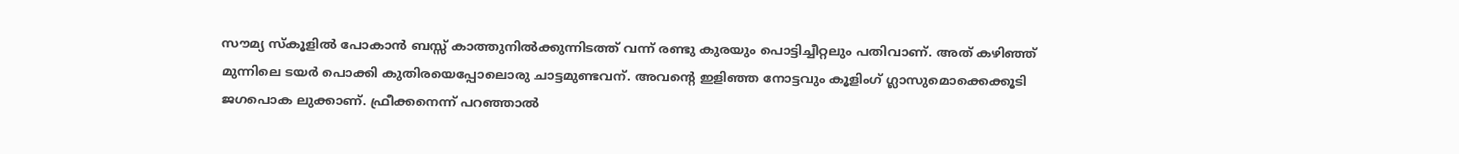സൗമ്യ സ്കൂളിൽ പോകാൻ ബസ്സ് കാത്തുനിൽക്കുന്നിടത്ത് വന്ന് രണ്ടു കുരയും പൊട്ടിച്ചീറ്റലും പതിവാണ്. അത് കഴിഞ്ഞ് മുന്നിലെ ടയർ പൊക്കി കുതിരയെപ്പോലൊരു ചാട്ടമുണ്ടവന്‌. അവന്റെ ഇളിഞ്ഞ നോട്ടവും കൂളിംഗ് ഗ്ലാസുമൊക്കെക്കൂടി ജഗപൊക ലുക്കാണ്. ഫ്രീക്കനെന്ന് പറഞ്ഞാൽ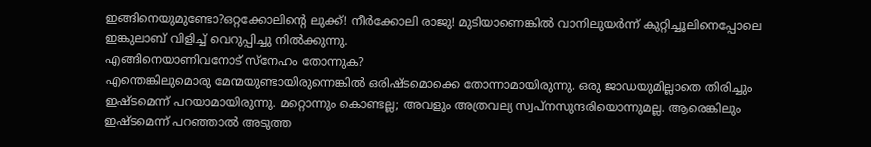ഇങ്ങിനെയുമുണ്ടോ?ഒറ്റക്കോലിന്റെ ലുക്ക്! നീർക്കോലി രാജു! മുടിയാണെങ്കിൽ വാനിലുയർന്ന് കുറ്റിച്ചൂലിനെപ്പോലെ ഇങ്കുലാബ് വിളിച്ച് വെറുപ്പിച്ചു നിൽക്കുന്നു.
എങ്ങിനെയാണിവനോട് സ്നേഹം തോന്നുക?
എന്തെങ്കിലുമൊരു മേന്മയുണ്ടായിരുന്നെങ്കിൽ ഒരിഷ്ടമൊക്കെ തോന്നാമായിരുന്നു. ഒരു ജാഡയുമില്ലാതെ തിരിച്ചും ഇഷ്ടമെന്ന് പറയാമായിരുന്നു. മറ്റൊന്നും കൊണ്ടല്ല; അവളും അത്രവല്യ സ്വപ്നസുന്ദരിയൊന്നുമല്ല. ആരെങ്കിലും ഇഷ്ടമെന്ന് പറഞ്ഞാൽ അടുത്ത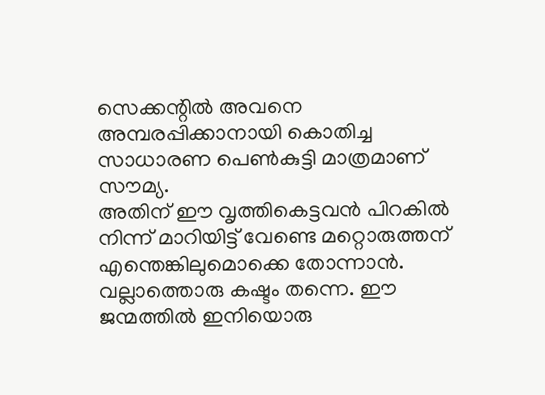സെക്കന്റിൽ അവനെ അമ്പരപ്പിക്കാനായി കൊതിച്ച സാധാരണ പെൺകുട്ടി മാത്രമാണ് സൗമ്യ.
അതിന് ഈ വൃത്തികെട്ടവൻ പിറകിൽ നിന്ന് മാറിയിട്ട് വേണ്ടെ മറ്റൊരുത്തന് എന്തെങ്കിലുമൊക്കെ തോന്നാൻ. വല്ലാത്തൊരു കഷ്ടം തന്നെ. ഈ ജന്മത്തിൽ ഇനിയൊരു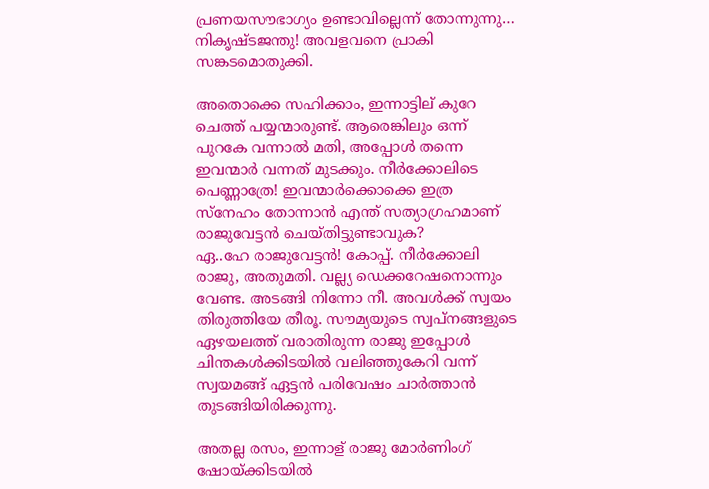പ്രണയസൗഭാഗ്യം ഉണ്ടാവില്ലെന്ന് തോന്നുന്നു… നികൃഷ്ടജന്തു! അവളവനെ പ്രാകി സങ്കടമൊതുക്കി.

അതൊക്കെ സഹിക്കാം, ഇന്നാട്ടില് കുറേ ചെത്ത് പയ്യന്മാരുണ്ട്. ആരെങ്കിലും ഒന്ന് പുറകേ വന്നാൽ മതി, അപ്പോൾ തന്നെ ഇവന്മാർ വന്നത് മുടക്കും. നീർക്കോലിടെ പെണ്ണാത്രേ! ഇവന്മാർക്കൊക്കെ ഇത്ര സ്നേഹം തോന്നാൻ എന്ത് സത്യാഗ്രഹമാണ് രാജുവേട്ടൻ ചെയ്തിട്ടുണ്ടാവുക?
ഏ..ഹേ രാജുവേട്ടൻ! കോപ്പ്. നീർക്കോലി രാജു, അതുമതി. വല്ല്യ ഡെക്കറേഷനൊന്നും വേണ്ട. അടങ്ങി നിന്നോ നീ. അവൾക്ക് സ്വയം തിരുത്തിയേ തീരൂ. സൗമ്യയുടെ സ്വപ്നങ്ങളുടെ ഏഴയലത്ത് വരാതിരുന്ന രാജു ഇപ്പോൾ ചിന്തകൾക്കിടയിൽ വലിഞ്ഞുകേറി വന്ന് സ്വയമങ്ങ് ഏട്ടൻ പരിവേഷം ചാർത്താൻ തുടങ്ങിയിരിക്കുന്നു.

അതല്ല രസം, ഇന്നാള് രാജു മോർണിംഗ് ഷോയ്ക്കിടയിൽ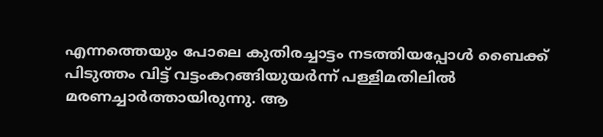എന്നത്തെയും പോലെ കുതിരച്ചാട്ടം നടത്തിയപ്പോൾ ബൈക്ക് പിടുത്തം വിട്ട് വട്ടംകറങ്ങിയുയർന്ന് പള്ളിമതിലിൽ മരണച്ചാർത്തായിരുന്നു. ആ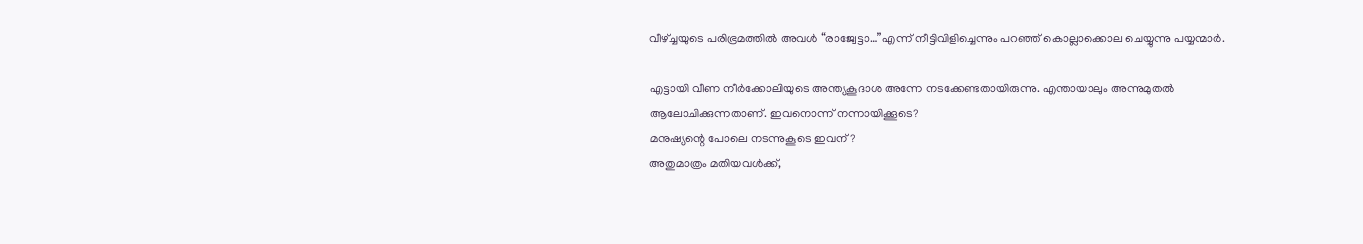വീഴ്ച്ചയുടെ പരിഭ്രമത്തിൽ അവൾ “രാജ്വേട്ടാ…”എന്ന് നീട്ടിവിളിച്ചെന്നും പറഞ്ഞ് കൊല്ലാക്കൊല ചെയ്യുന്നു പയ്യന്മാർ.

എട്ടായി വീണ നീർക്കോലിയുടെ അന്ത്യകൂദാശ അന്നേ നടക്കേണ്ടതായിരുന്നു. എന്തായാലും അന്നുമുതൽ ആലോചിക്കുന്നതാണ്. ഇവനൊന്ന് നന്നായിക്കൂടെ?
മനുഷ്യന്റെ പോലെ നടന്നുകൂടെ ഇവന്?
അതുമാത്രം മതിയവൾക്ക്,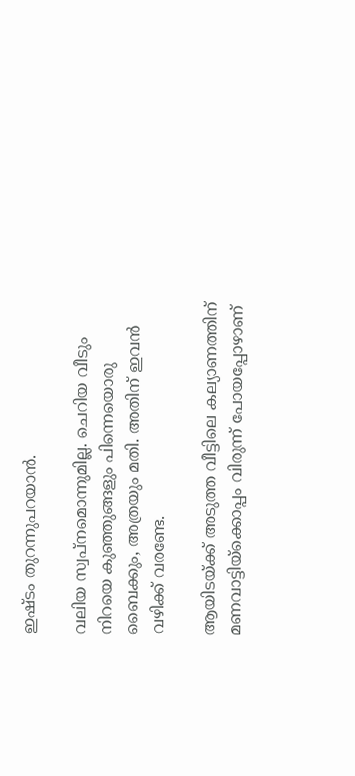ഇഷ്ടം തുറന്നുപറയാൻ.

വലിയ സ്വപ്നമൊന്നുമില്ല. ചെറിയ വീടും നിറയെ കുഞ്ഞുങ്ങളും പിന്നെയൊരു ബൈക്കും, അത്രയും മതി. അതിന് ഇവൻ വഴിക്ക് വരണ്ടേ.

ആയിടയ്ക്ക് അടുത്ത വീട്ടിലെ കല്യാണത്തിന് മണവാട്ടിയ്ക്കൊപ്പം‌ വിരുന്ന് പോയപ്പോഴാണ്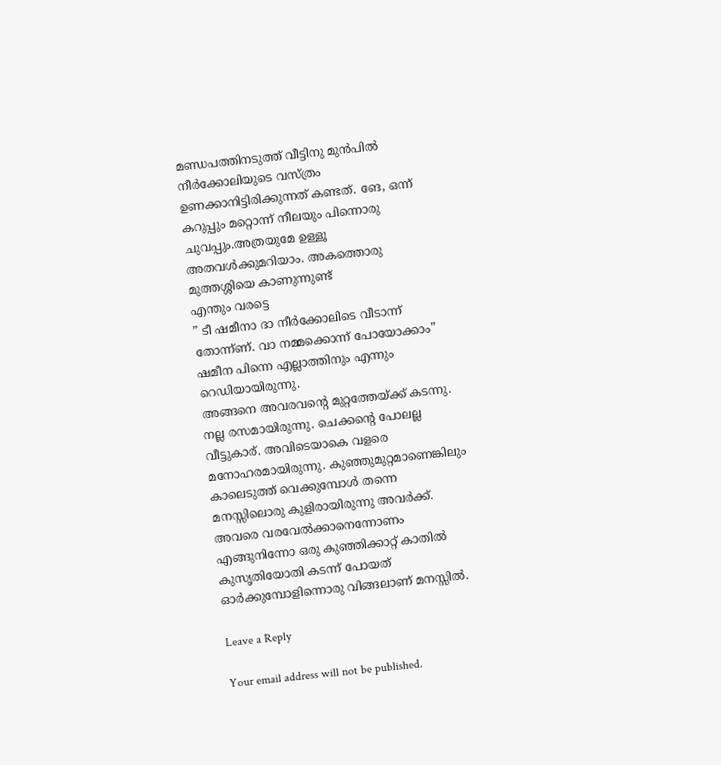മണ്ഡപത്തിനടുത്ത് വീട്ടിനു മുൻപിൽ നീർക്കോലിയുടെ വസ്ത്രം ഉണക്കാനിട്ടിരിക്കുന്നത് കണ്ടത്. ങേ, ഒന്ന് കറുപ്പും മറ്റൊന്ന് നീലയും പിന്നൊരു ചുവപ്പും.അത്രയുമേ ഉള്ളൂ അതവൾക്കുമറിയാം. അകത്തൊരു മുത്തശ്ശിയെ കാണുന്നുണ്ട്
എന്തും വരട്ടെ
” ടീ ഷമീനാ ദാ നീർക്കോലിടെ വീടാന്ന് തോന്ന്ണ്. വാ നമ്മക്കൊന്ന് പോയോക്കാം” ഷമീന പിന്നെ എല്ലാത്തിനും എന്നും റെഡിയായിരുന്നു.
അങ്ങനെ അവരവന്റെ മുറ്റത്തേയ്ക്ക് കടന്നു. നല്ല രസമായിരുന്നു. ചെക്കന്റെ പോലല്ല വീട്ടുകാര്. അവിടെയാകെ വളരെ മനോഹരമായിരുന്നു. കുഞ്ഞുമുറ്റമാണെങ്കിലും കാലെടുത്ത് വെക്കുമ്പോൾ തന്നെ മനസ്സിലൊരു കുളിരായിരുന്നു അവർക്ക്.
അവരെ വരവേൽക്കാനെന്നോണം എങ്ങുനിന്നോ ഒരു കുഞ്ഞിക്കാറ്റ് കാതിൽ‌ കുസൃതിയോതി‌ കടന്ന് പോയത് ഓർക്കുമ്പോളിന്നൊരു വിങ്ങലാണ് മനസ്സിൽ.

Leave a Reply

Your email address will not be published.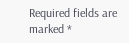Required fields are marked *